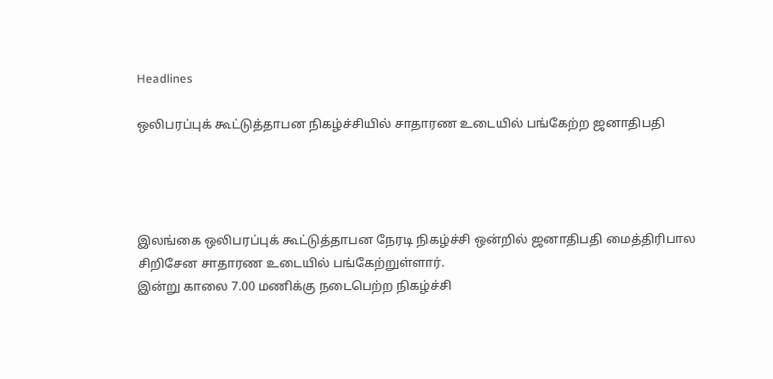Headlines

ஒலிபரப்புக் கூட்டுத்தாபன நிகழ்ச்சியில் சாதாரண உடையில் பங்கேற்ற ஜனாதிபதி




இலங்கை ஒலிபரப்புக் கூட்டுத்தாபன நேரடி நிகழ்ச்சி ஒன்றில் ஜனாதிபதி மைத்திரிபால சிறிசேன சாதாரண உடையில் பங்கேற்றுள்ளார்.
இன்று காலை 7.00 மணிக்கு நடைபெற்ற நிகழ்ச்சி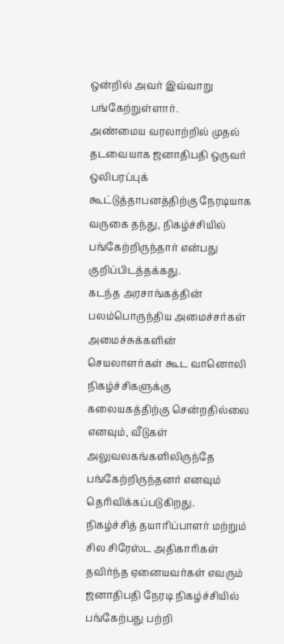ஒன்றில் அவர் இவ்வாறு பங்கேற்றுள்ளார்.
அண்மைய வரலாற்றில் முதல் தடவையாக ஜனாதிபதி ஒருவர் ஒலிபரப்புக் கூட்டுத்தாபனத்திற்கு நேரடியாக வருகை தந்து, நிகழ்ச்சியில் பங்கேற்றிருந்தார் என்பது குறிப்பிடத்தக்கது.
கடந்த அரசாங்கத்தின் பலம்பொருந்திய அமைச்சர்கள் அமைச்சுக்களின் செயலாளர்கள் கூட வானொலி நிகழ்ச்சிகளுக்கு கலையகத்திற்கு சென்றதில்லை எனவும், வீடுகள் அலுவலகங்களிலிருந்தே பங்கேற்றிருந்தனர் எனவும் தெரிவிக்கப்படுகிறது.
நிகழ்ச்சித் தயாரிப்பாளர் மற்றும் சில சிரேஸ்ட அதிகாரிகள் தவிர்ந்த ஏனையவர்கள் எவரும் ஜனாதிபதி நேரடி நிகழ்ச்சியில் பங்கேற்பது பற்றி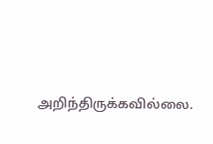அறிந்திருக்கவில்லை.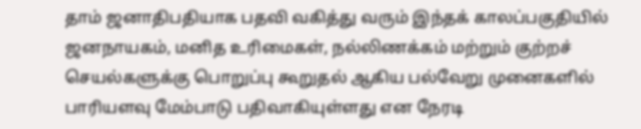தாம் ஜனாதிபதியாக பதவி வகித்து வரும் இந்தக் காலப்பகுதியில் ஜனநாயகம், மனித உரிமைகள், நல்லிணக்கம் மற்றும் குற்றச் செயல்களுக்கு பொறுப்பு கூறுதல் ஆகிய பல்வேறு முனைகளில் பாரியளவு மேம்பாடு பதிவாகியுள்ளது என நேரடி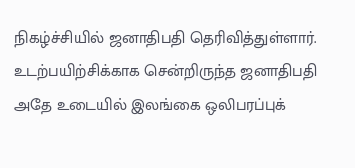நிகழ்ச்சியில் ஜனாதிபதி தெரிவித்துள்ளார்.
உடற்பயிற்சிக்காக சென்றிருந்த ஜனாதிபதி அதே உடையில் இலங்கை ஒலிபரப்புக்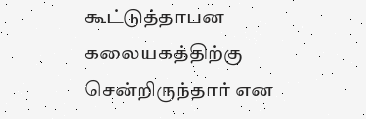கூட்டுத்தாபன கலையகத்திற்கு சென்றிருந்தார் என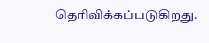தெரிவிக்கப்படுகிறது.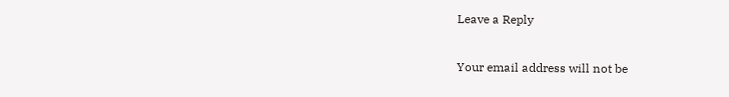Leave a Reply

Your email address will not be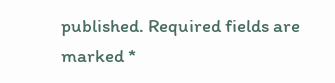published. Required fields are marked *